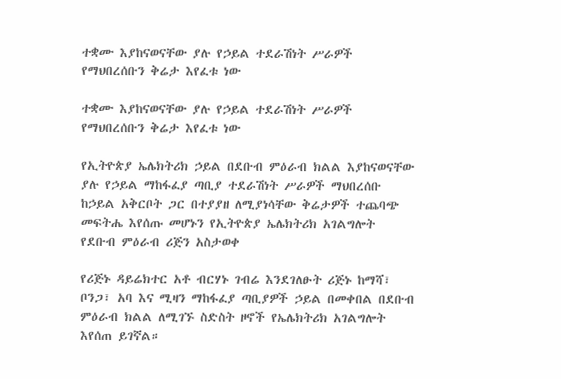ተቋሙ እያከናወናቸው ያሉ የኃይል ተደራሽነት ሥራዎች የማህበረሰቡን ቅሬታ እየፈቱ ነው

ተቋሙ እያከናወናቸው ያሉ የኃይል ተደራሽነት ሥራዎች የማህበረሰቡን ቅሬታ እየፈቱ ነው

የኢትዮጵያ ኤሌክትሪክ ኃይል በደቡብ ምዕራብ ክልል እያከናወናቸው ያሉ የኃይል ማከፋፈያ ጣቢያ ተደራሽነት ሥራዎች ማህበረሰቡ ከኃይል አቅርቦት ጋር በተያያዘ ለሚያነሳቸው ቅሬታዎች ተጨባጭ መፍትሔ እየሰጡ መሆኑን የኢትዮጵያ ኤሌክትሪክ አገልግሎት የደቡብ ምዕራብ ሪጅን አስታወቀ

የሪጅኑ ዳይሬክተር አቶ ብርሃኑ ገብሬ እንደገለፁት ሪጅኑ ከማሻ፣ ቦንጋ፣ አባ እና ሚዛን ማከፋፈያ ጣቢያዎች ኃይል በመቀበል በደቡብ ምዕራብ ክልል ለሚገኙ ስድስት ዞኖች የኤሌክትሪክ አገልግሎት እየሰጠ ይገኛል።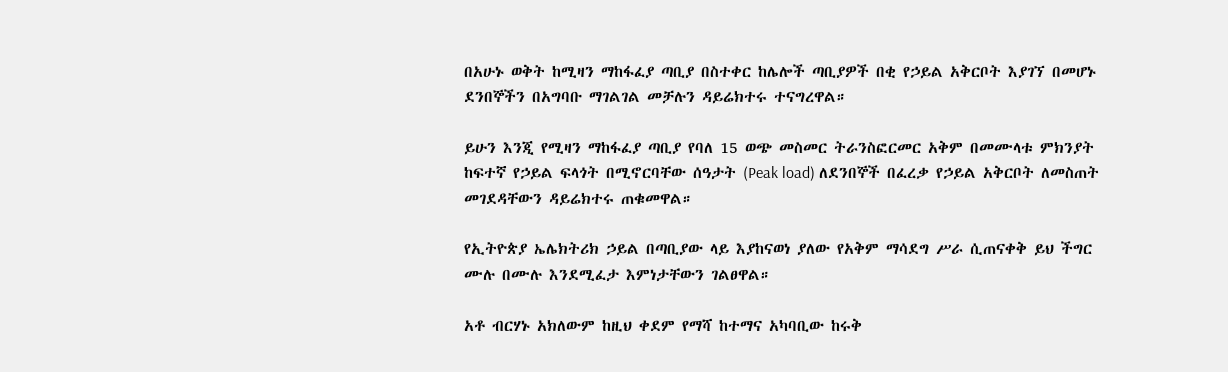በአሁኑ ወቅት ከሚዛን ማከፋፈያ ጣቢያ በስተቀር ከሌሎች ጣቢያዎች በቂ የኃይል አቅርቦት እያገኘ በመሆኑ ደንበኞችን በአግባቡ ማገልገል መቻሉን ዳይሬክተሩ ተናግረዋል።

ይሁን እንጂ የሚዛን ማከፋፈያ ጣቢያ የባለ 15 ወጭ መስመር ትራንስፎርመር አቅም በመሙላቱ ምክንያት ከፍተኛ የኃይል ፍላጎት በሚኖርባቸው ሰዓታት (Peak load) ለደንበኞች በፈረቃ የኃይል አቅርቦት ለመስጠት መገደዳቸውን ዳይሬክተሩ ጠቁመዋል።

የኢትዮጵያ ኤሌክትሪክ ኃይል በጣቢያው ላይ እያከናወነ ያለው የአቅም ማሳደግ ሥራ ሲጠናቀቅ ይህ ችግር ሙሉ በሙሉ እንደሚፈታ እምነታቸውን ገልፀዋል።

አቶ ብርሃኑ አክለውም ከዚህ ቀደም የማሻ ከተማና አካባቢው ከሩቅ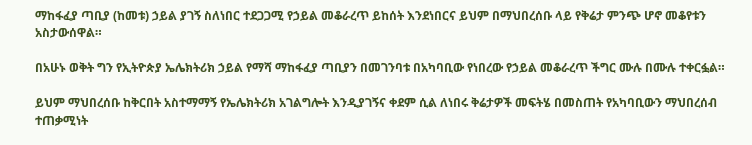ማከፋፈያ ጣቢያ (ከመቱ) ኃይል ያገኝ ስለነበር ተደጋጋሚ የኃይል መቆራረጥ ይከሰት እንደነበርና ይህም በማህበረሰቡ ላይ የቅሬታ ምንጭ ሆኖ መቆየቱን አስታውሰዋል።

በአሁኑ ወቅት ግን የኢትዮጵያ ኤሌክትሪክ ኃይል የማሻ ማከፋፈያ ጣቢያን በመገንባቱ በአካባቢው የነበረው የኃይል መቆራረጥ ችግር ሙሉ በሙሉ ተቀርፏል።

ይህም ማህበረሰቡ ከቅርበት አስተማማኝ የኤሌክትሪክ አገልግሎት እንዲያገኝና ቀደም ሲል ለነበሩ ቅሬታዎች መፍትሄ በመስጠት የአካባቢውን ማህበረሰብ ተጠቃሚነት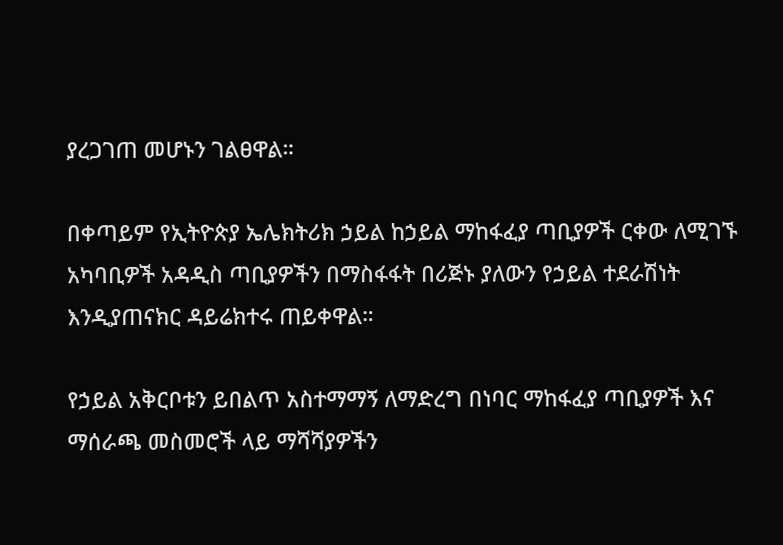ያረጋገጠ መሆኑን ገልፀዋል።

በቀጣይም የኢትዮጵያ ኤሌክትሪክ ኃይል ከኃይል ማከፋፈያ ጣቢያዎች ርቀው ለሚገኙ አካባቢዎች አዳዲስ ጣቢያዎችን በማስፋፋት በሪጅኑ ያለውን የኃይል ተደራሽነት እንዲያጠናክር ዳይሬክተሩ ጠይቀዋል።

የኃይል አቅርቦቱን ይበልጥ አስተማማኝ ለማድረግ በነባር ማከፋፈያ ጣቢያዎች እና ማሰራጫ መስመሮች ላይ ማሻሻያዎችን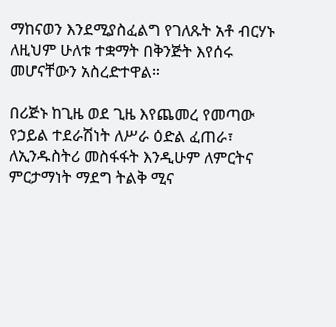ማከናወን እንደሚያስፈልግ የገለጹት አቶ ብርሃኑ ለዚህም ሁለቱ ተቋማት በቅንጅት እየሰሩ መሆናቸውን አስረድተዋል።

በሪጅኑ ከጊዜ ወደ ጊዜ እየጨመረ የመጣው የኃይል ተደራሽነት ለሥራ ዕድል ፈጠራ፣ ለኢንዱስትሪ መስፋፋት እንዲሁም ለምርትና ምርታማነት ማደግ ትልቅ ሚና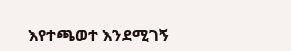እየተጫወተ እንደሚገኝ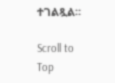ተገልጿል።

Scroll to Top